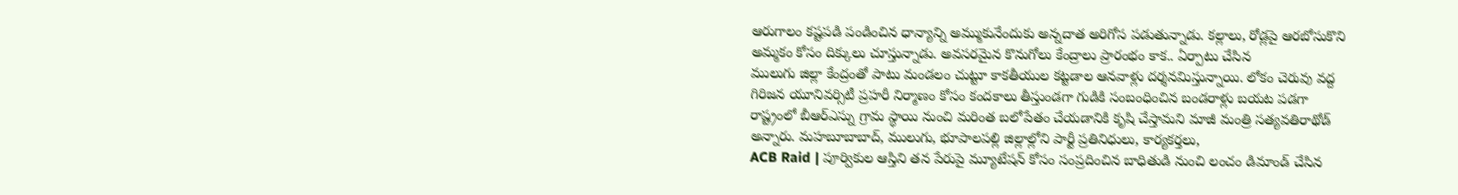ఆరుగాలం కష్టపడి పండించిన ధాన్యాన్ని అమ్ముకునేందుకు అన్నదాత అరిగోస పడుతున్నాడు. కల్లాలు, రోడ్లపై ఆరబోసుకొని అమ్మకం కోసం దిక్కులు చూస్తున్నాడు. అవసరమైన కొనుగోలు కేంద్రాలు ప్రారంభం కాక.. ఏర్పాటు చేసిన
ములుగు జిల్లా కేంద్రంతో పాటు మండలం చుట్టూ కాకతీయుల కట్టడాల ఆనవాళ్లు దర్శనమిస్తున్నాయి. లోకం చెరువు వద్ద గిరిజన యూనివర్సిటీ ప్రహరీ నిర్మాణం కోసం కందకాలు తీస్తుండగా గుడికి సంబంధించిన బండరాళ్లు బయట పడగా
రాష్ట్రంలో బీఆర్ఎస్ను గ్రామ స్థాయి నుంచి మరింత బలోపేతం చేయడానికి కృషి చేస్తామని మాజీ మంత్రి సత్యవతిరాథోడ్ అన్నారు. మహబూబాబాద్, ములుగు, భూపాలపల్లి జిల్లాల్లోని పార్టీ ప్రతినిధులు, కార్యకర్తలు,
ACB Raid | పూర్వికుల ఆస్తిని తన పేరుపై మ్యూటేషన్ కోసం సంప్రదించిన బాధితుడి నుంచి లంచం డిమాండ్ చేసిన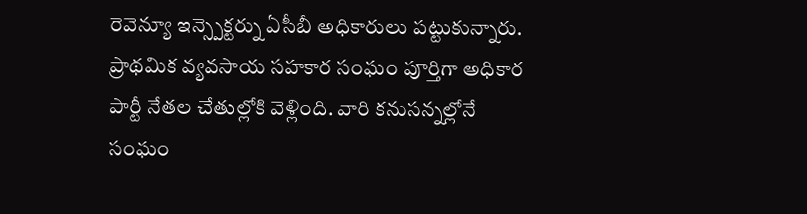రెవెన్యూ ఇన్స్పెక్టర్ను ఏసీబీ అధికారులు పట్టుకున్నారు.
ప్రాథమిక వ్యవసాయ సహకార సంఘం పూర్తిగా అధికార పార్టీ నేతల చేతుల్లోకి వెళ్లింది. వారి కనుసన్నల్లోనే సంఘం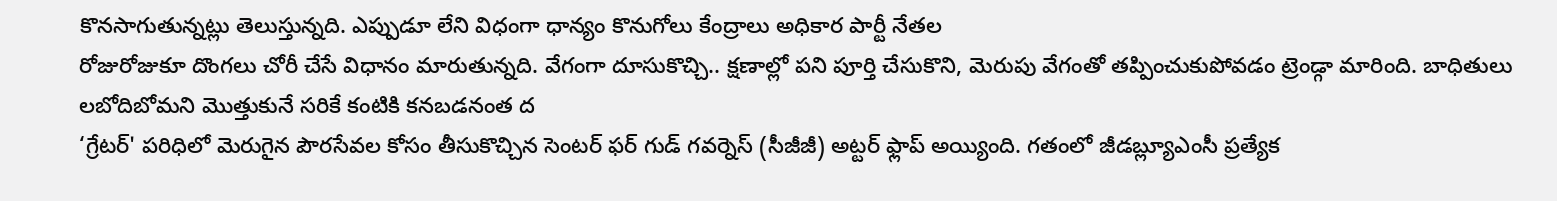కొనసాగుతున్నట్లు తెలుస్తున్నది. ఎప్పుడూ లేని విధంగా ధాన్యం కొనుగోలు కేంద్రాలు అధికార పార్టీ నేతల
రోజురోజుకూ దొంగలు చోరీ చేసే విధానం మారుతున్నది. వేగంగా దూసుకొచ్చి.. క్షణాల్లో పని పూర్తి చేసుకొని, మెరుపు వేగంతో తప్పించుకుపోవడం ట్రెండ్గా మారింది. బాధితులు లబోదిబోమని మొత్తుకునే సరికే కంటికి కనబడనంత ద
‘గ్రేటర్' పరిధిలో మెరుగైన పౌరసేవల కోసం తీసుకొచ్చిన సెంటర్ ఫర్ గుడ్ గవర్నెస్ (సీజీజీ) అట్టర్ ఫ్లాప్ అయ్యింది. గతంలో జీడబ్ల్యూఎంసీ ప్రత్యేక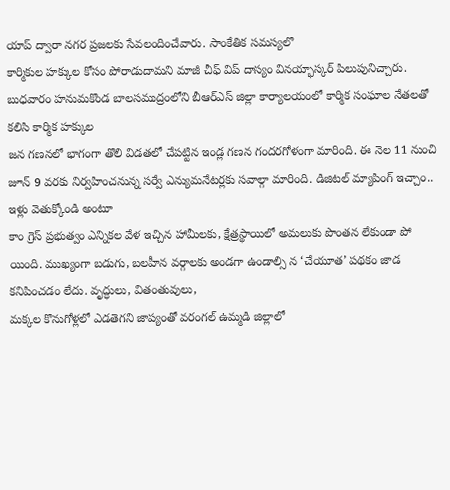యాప్ ద్వారా నగర ప్రజలకు సేవలందించేవారు. సాంకేతిక సమస్యలొ
కార్మికుల హక్కుల కోసం పోరాడుదామని మాజీ చీఫ్ విప్ దాస్యం వినయ్భాస్కర్ పిలుపునిచ్చారు. బుధవారం హనుమకొండ బాలసముద్రంలోని బీఆర్ఎస్ జిల్లా కార్యాలయంలో కార్మిక సంఘాల నేతలతో కలిసి కార్మిక హక్కుల
జన గణనలో భాగంగా తొలి విడతలో చేపట్టిన ఇండ్ల గణన గందరగోళంగా మారింది. ఈ నెల 11 నుంచి జూన్ 9 వరకు నిర్వహించనున్న సర్వే ఎన్యుమనేటర్లకు సవాల్గా మారింది. డిజిటల్ మ్యాపింగ్ ఇచ్చాం.. ఇళ్లు వెతుక్కోండి అంటూ
కాం గ్రెస్ ప్రభుత్వం ఎన్నికల వేళ ఇచ్చిన హామీలకు, క్షేత్రస్థాయిలో అమలుకు పొంతన లేకుండా పో యింది. ముఖ్యంగా బడుగు, బలహీన వర్గాలకు అండగా ఉండాల్సి న ‘చేయూత’ పథకం జాడ కనిపించడం లేదు. వృద్ధులు, వితంతువులు,
మక్కల కొనుగోళ్లలో ఎడతెగని జాప్యంతో వరంగల్ ఉమ్మడి జిల్లాలో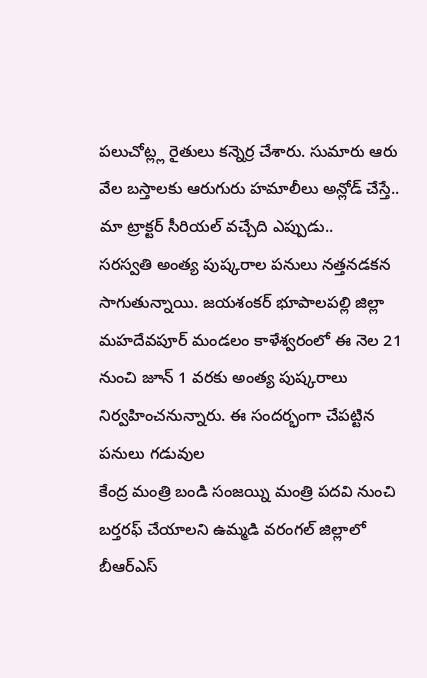పలుచోట్ల్ల రైతులు కన్నెర్ర చేశారు. సుమారు ఆరు వేల బస్తాలకు ఆరుగురు హమాలీలు అన్లోడ్ చేస్తే.. మా ట్రాక్టర్ సీరియల్ వచ్చేది ఎప్పుడు..
సరస్వతి అంత్య పుష్కరాల పనులు నత్తనడకన సాగుతున్నాయి. జయశంకర్ భూపాలపల్లి జిల్లా మహదేవపూర్ మండలం కాళేశ్వరంలో ఈ నెల 21 నుంచి జూన్ 1 వరకు అంత్య పుష్కరాలు నిర్వహించనున్నారు. ఈ సందర్భంగా చేపట్టిన పనులు గడువుల
కేంద్ర మంత్రి బండి సంజయ్ని మంత్రి పదవి నుంచి బర్తరఫ్ చేయాలని ఉమ్మడి వరంగల్ జిల్లాలో బీఆర్ఎస్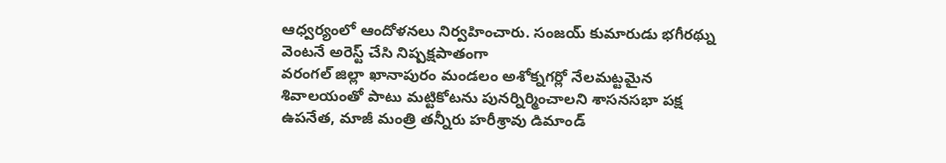ఆధ్వర్యంలో ఆందోళనలు నిర్వహించారు. సంజయ్ కుమారుడు భగీరథ్ను వెంటనే అరెస్ట్ చేసి నిష్పక్షపాతంగా
వరంగల్ జిల్లా ఖానాపురం మండలం అశోక్నగర్లో నేలమట్టమైన శివాలయంతో పాటు మట్టికోటను పునర్నిర్మించాలని శాసనసభా పక్ష ఉపనేత, మాజీ మంత్రి తన్నీరు హరీశ్రావు డిమాండ్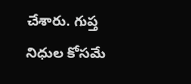చేశారు. గుప్త నిధుల కోసమే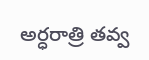అర్ధరాత్రి తవ్వ